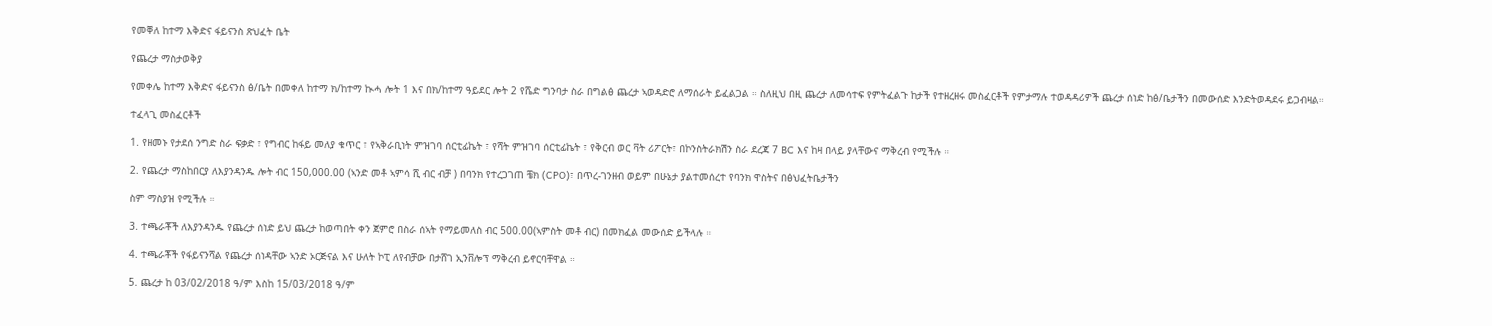የመቐለ ከተማ እቅድና ፋይናንስ ጽህፈት ቤት

የጨረታ ማስታወቅያ

የመቀሌ ከተማ እቅድና ፋይናንስ ፅ/ቤት በመቀለ ከተማ ክ/ከተማ ኲሓ ሎት 1 እና በክ/ከተማ ዓይደር ሎት 2 የሼድ ግንባታ ስራ በግልፅ ጨረታ ኣወዳድሮ ለማሰራት ይፈልጋል ። ስለዚህ በዚ ጨረታ ለመሳተፍ የምትፈልጉ ከታች የተዘረዘሩ መስፈርቶች የምታማሉ ተወዳዳሪዎች ጨረታ ሰነድ ከፅ/ቤታችን በመውሰድ እንድትወዳደሩ ይጋብዛል።

ተፈላጊ መስፈርቶች

1. የዘመኑ የታደሰ ንግድ ስራ ፍቃድ ፣ የግብር ከፋይ መለያ ቁጥር ፣ የኣቅራቢነት ምዝገባ ሰርቲፊኬት ፣ የሻት ምዝገባ ሰርቲፊኬት ፣ የቅርብ ወር ቫት ሪፖርት፣ በኮንስትራክሽን ስራ ደረጃ 7 BC እና ከዛ በላይ ያላቸውና ማቅረብ የሚችሉ ።

2. የጨረታ ማስከበርያ ለእያንዳንዱ ሎት ብር 150,000.00 (ኣንድ መቶ ኣምሳ ሺ ብር ብቻ ) በባንክ የተረጋገጠ ቼክ (CPO)፣ በጥረ-ገንዘብ ወይም በሁኔታ ያልተመሰረተ የባንክ ዋስትና በፅህፈትቤታችን

ስም ማስያዝ የሚችሉ ።

3. ተጫራቾች ለእያንዳንዱ የጨረታ ሰነድ ይህ ጨረታ ከወጣበት ቀን ጀምሮ በስራ ሰኣት የማይመለስ ብር 500.00(ኣምስት መቶ ብር) በመክፈል መውሰድ ይችላሉ ።

4. ተጫራቾች የፋይናንሻል የጨረታ ሰነዳቸው ኣንድ ኦርጅናል እና ሁለት ኮፒ ለየብቻው በታሸገ ኢንቨሎፕ ማቅረብ ይኖርባቸዋል ።

5. ጨረታ ከ 03/02/2018 ዓ/ም እስከ 15/03/2018 ዓ/ም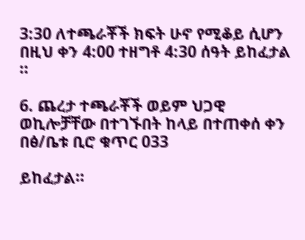3:30 ለተጫራቾች ክፍት ሁኖ የሚቆይ ሲሆን በዚህ ቀን 4:00 ተዘግቶ 4:30 ሰዓት ይከፈታል ።

6. ጨረታ ተጫራቾች ወይም ህጋዊ ወኪሎቻቸው በተገኙበት ከላይ በተጠቀሰ ቀን በፅ/ቤቱ ቢሮ ቁጥር 033

ይከፈታል።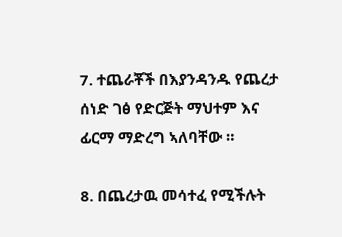7. ተጨራቾች በእያንዳንዱ የጨረታ ሰነድ ገፅ የድርጅት ማህተም እና ፊርማ ማድረግ ኣለባቸው ።

8. በጨረታዉ መሳተፈ የሚችሉት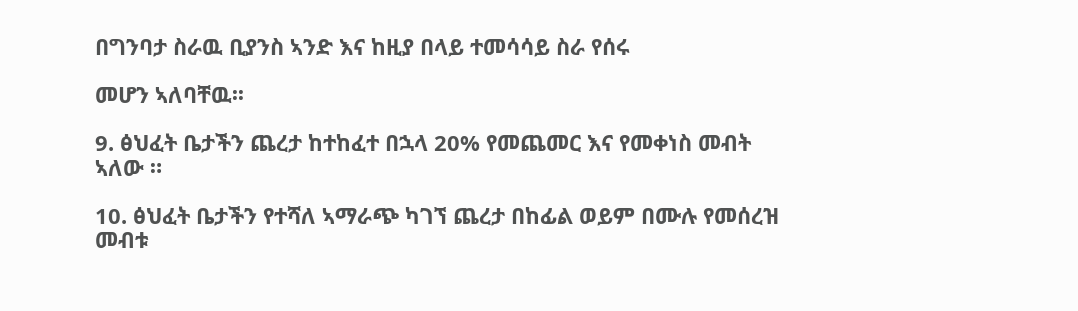በግንባታ ስራዉ ቢያንስ ኣንድ እና ከዚያ በላይ ተመሳሳይ ስራ የሰሩ

መሆን ኣለባቸዉ፡፡

9. ፅህፈት ቤታችን ጨረታ ከተከፈተ በኋላ 20% የመጨመር እና የመቀነስ መብት ኣለው ።

10. ፅህፈት ቤታችን የተሻለ ኣማራጭ ካገኘ ጨረታ በከፊል ወይም በሙሉ የመሰረዝ መብቱ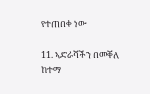የተጠበቀ ነው

11. ኣድራሻችን በመቐለ ከተማ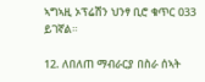ኣግኣዚ ኦፕሬሽን ህንፃ ቢሮ ቁጥር 033 ይገኛል።

12. ለበለጠ ማብራርያ በስራ ሰኣት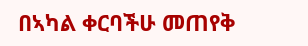በኣካል ቀርባችሁ መጠየቅ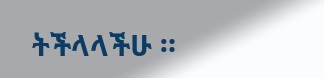ትችላላችሁ ።